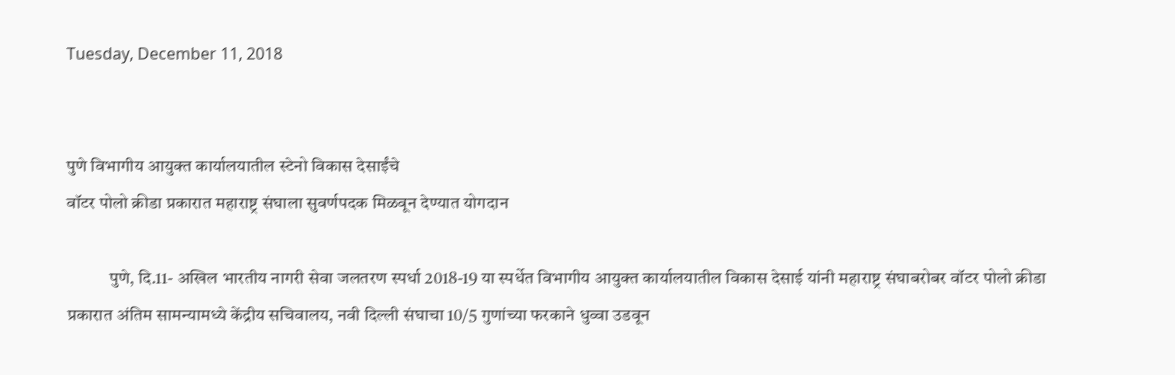Tuesday, December 11, 2018


पुणे विभागीय आयुक्त कार्यालयातील स्टेनो विकास देसाईंचे
वॉटर पोलो क्रीडा प्रकारात महाराष्ट्र संघाला सुवर्णपदक मिळवून देण्यात योगदान

            पुणे, दि.11- अखिल भारतीय नागरी सेवा जलतरण स्पर्धा 2018-19 या स्पर्धेत विभागीय आयुक्त कार्यालयातील विकास देसाई यांनी महाराष्ट्र संघाबरोबर वॉटर पोलो क्रीडा प्रकारात अंतिम सामन्यामध्ये केंद्रीय सचिवालय, नवी दिल्ली संघाचा 10/5 गुणांच्या फरकाने धुव्वा उडवून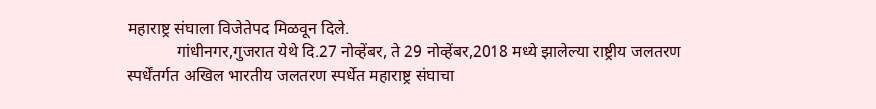महाराष्ट्र संघाला विजेतेपद मिळवून दिले.
            गांधीनगर,गुजरात येथे दि.27 नोव्हेंबर, ते 29 नोव्हेंबर,2018 मध्ये झालेल्या राष्ट्रीय जलतरण स्पर्धेंतर्गत अखिल भारतीय जलतरण स्पर्धेत महाराष्ट्र संघाचा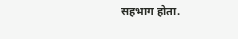सहभाग होता.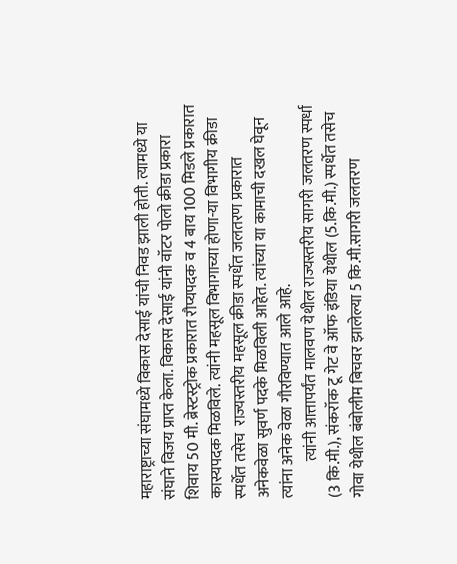महाराष्ट्राच्या संघामध्ये विकास देसाई यांची निवड झाली होती. त्यामध्ये या संघाने विजय प्राप्त केला. विकास देसाई यांनी वॉटर पोलो क्रीडा प्रकारा शिवाय 50 मी. ब्रेस्टस्ट्रोक प्रकारात रौप्यपदक व 4 बाय 100 मिडले प्रकारात कास्यपदक मिळविले. त्यांनी महसूल विभागाच्या होणा-या विभागीय क्रीडा स्पर्धेत तसेच  राज्यस्तरीय महसूल क्रीडा स्पर्धेत जलतरण प्रकारात अनेकवेळा सुवर्ण पदके मिळविली आहेत. त्यांच्या या कामाची दखल घेवून त्यांना अनेक वेळा गौरविण्यात आले आहे.
            त्यांनी आत्तापर्यंत मालवण येथील राज्यस्तरीय सागरी जलतरण स्पर्धा (3 कि.मी.), संकरॉक टू गेट वे ऑफ इंडिया येथील (5.कि.मी.) स्पर्धेत तसेच गोवा येथील बंबोलीम बिचवर झालेल्या 5 कि.मी.सागरी जलतरण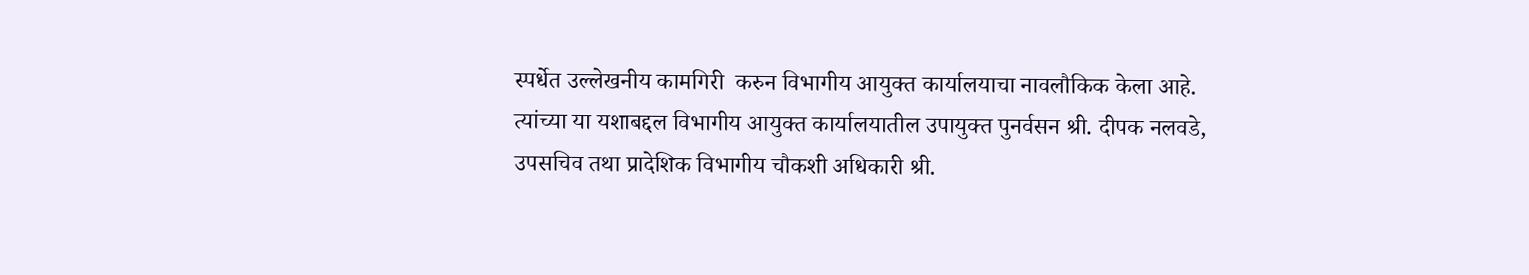स्पर्धेत उल्लेखनीय कामगिरी  करुन विभागीय आयुक्त कार्यालयाचा नावलौकिक केला आहे.
त्यांच्या या यशाबद्दल विभागीय आयुक्त कार्यालयातील उपायुक्त पुनर्वसन श्री. दीपक नलवडे, उपसचिव तथा प्रादेशिक विभागीय चौकशी अधिकारी श्री.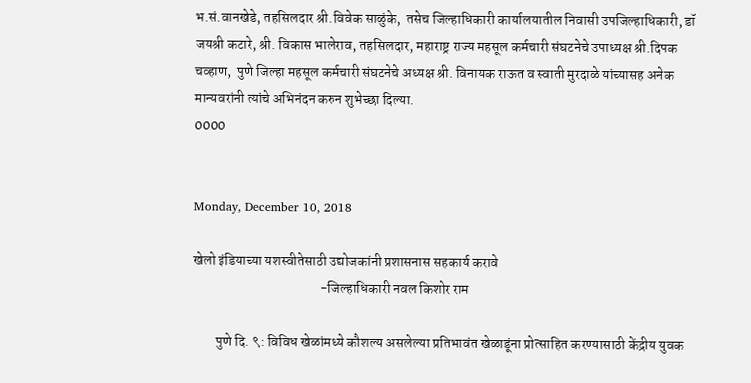भ.सं.वानखेडे, तहसिलदार श्री.विवेक साळुंके,  तसेच जिल्हाधिकारी कार्यालयातील निवासी उपजिल्हाधिकारी, डॉ जयश्री कटारे, श्री. विकास भालेराव, तहसिलदार, महाराष्ट्र राज्य महसूल कर्मचारी संघटनेचे उपाध्यक्ष श्री.दिपक चव्हाण,  पुणे जिल्हा महसूल कर्मचारी संघटनेचे अध्यक्ष श्री. विनायक राऊत व स्वाती मुरदाळे यांच्यासह अनेक मान्यवरांनी त्यांचे अभिनंदन करुन शुभेच्छा दिल्या.
0000


Monday, December 10, 2018

खेलो इंडियाच्या यशस्वीतेसाठी उद्योजकांनी प्रशासनास सहकार्य करावे
                                              -जिल्हाधिकारी नवल किशोर राम

        पुणे दि. ९: विविध खेळांमध्ये कौशल्य असलेल्या प्रतिभावंत खेळाडूंना प्रोत्साहित करण्यासाठी केंद्रीय युवक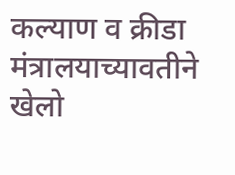कल्याण व क्रीडा मंत्रालयाच्यावतीने खेलो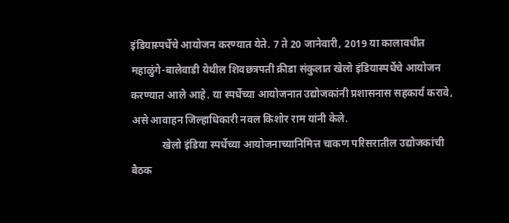इंडियास्पर्धेचे आयोजन करण्यात येते. 7 ते 20 जानेवारी, 2019 या कालावधीत महाळुंगे-बालेवाडी येथील शिवछत्रपती क्रीडा संकुलात खेलो इंडियास्पर्धेचे आयोजन करण्यात आले आहे. या स्पर्धेच्या आयोजनात उद्योजकांनी प्रशासनास सहकार्य करावे, असे आवाहन जिल्हाधिकारी नवल किशोर राम यांनी केले.
            खेलो इंडिया स्पर्धेच्या आयोजनाच्यानिमित्त चाकण परिसरातील उद्योजकांची बैठक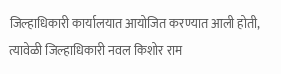जिल्हाधिकारी कार्यालयात आयोजित करण्यात आली होती, त्यावेळी जिल्हाधिकारी नवल किशोर राम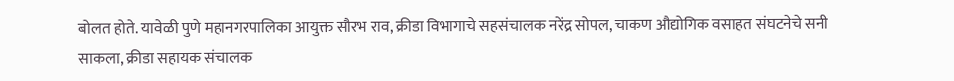बोलत होते. यावेळी पुणे महानगरपालिका आयुक्त सौरभ राव, क्रीडा विभागाचे सहसंचालक नरेंद्र सोपल, चाकण औद्योगिक वसाहत संघटनेचे सनी साकला, क्रीडा सहायक संचालक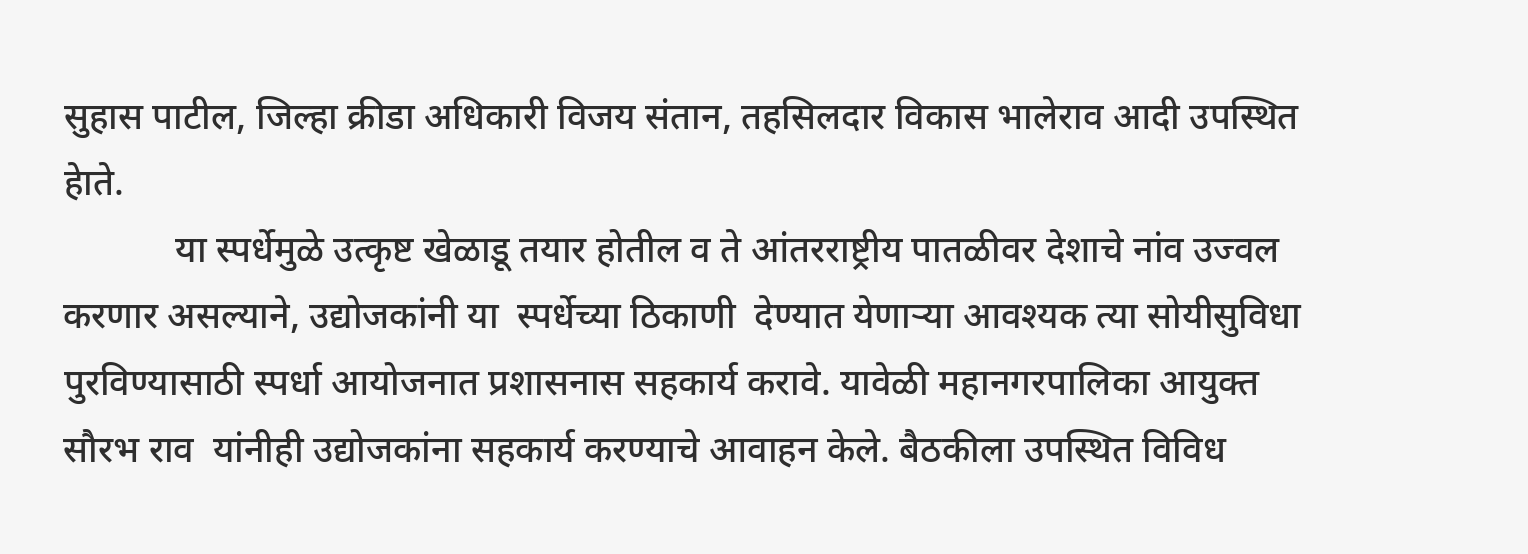सुहास पाटील, जिल्हा क्रीडा अधिकारी विजय संतान, तहसिलदार विकास भालेराव आदी उपस्थित हेाते.
            या स्पर्धेमुळे उत्कृष्ट खेळाडू तयार होतील व ते आंतरराष्ट्रीय पातळीवर देशाचे नांव उज्वल करणार असल्याने, उद्योजकांनी या  स्पर्धेच्या ठिकाणी  देण्यात येणाऱ्या आवश्यक त्या सोयीसुविधा पुरविण्यासाठी स्पर्धा आयोजनात प्रशासनास सहकार्य करावे. यावेळी महानगरपालिका आयुक्त सौरभ राव  यांनीही उद्योजकांना सहकार्य करण्याचे आवाहन केले. बैठकीला उपस्थित विविध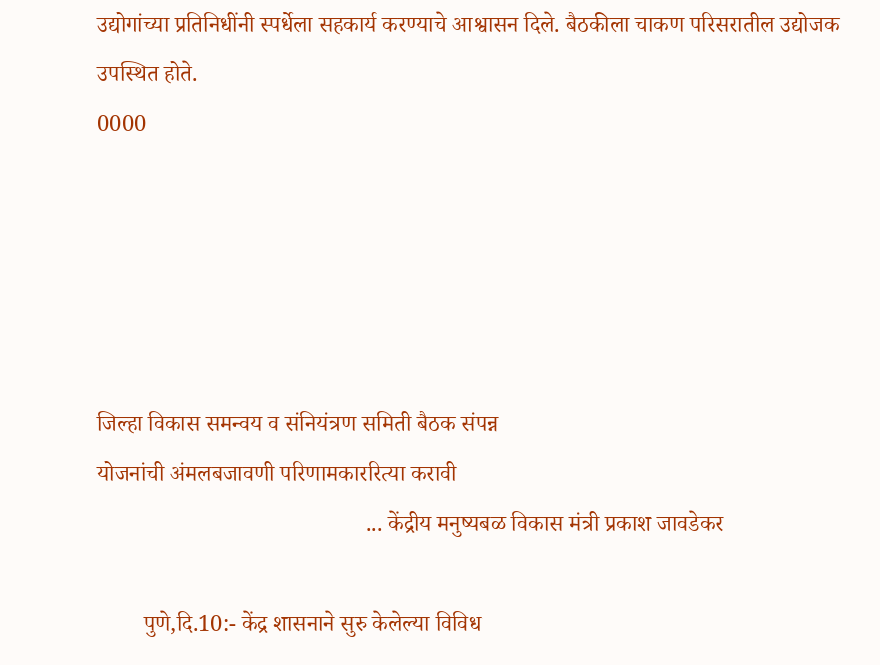उद्योगांच्या प्रतिनिधींनी स्पर्धेला सहकार्य करण्याचे आश्वासन दिले. बैठकीला चाकण परिसरातील उद्योजक उपस्थित होते.
0000





जिल्हा विकास समन्वय व संनियंत्रण समिती बैठक संपन्न
योजनांची अंमलबजावणी परिणामकाररित्या करावी
                                               ... केंद्रीय मनुष्यबळ विकास मंत्री प्रकाश जावडेकर

        पुणे,दि.10:- केंद्र शासनाने सुरु केलेल्या विविध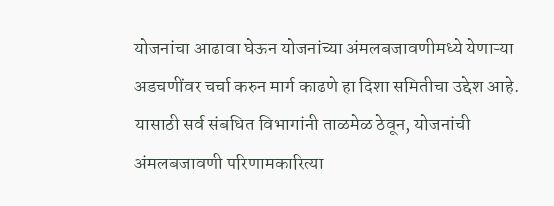योजनांचा आढावा घेऊन योजनांच्या अंमलबजावणीमध्ये येणाऱ्या अडचणींवर चर्चा करुन मार्ग काढणे हा दिशा समितीचा उद्देश आहे. यासाठी सर्व संबधित विभागांनी ताळमेळ ठेवून, योजनांची अंमलबजावणी परिणामकारित्या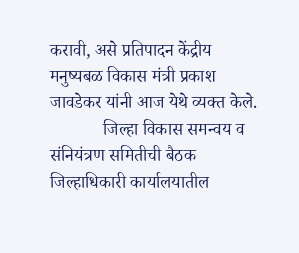करावी, असे प्रतिपादन केंद्रीय मनुष्यबळ विकास मंत्री प्रकाश जावडेकर यांनी आज येथे व्यक्त केले.
            जिल्हा विकास समन्वय व संनियंत्रण समितीची बैठक जिल्हाधिकारी कार्यालयातील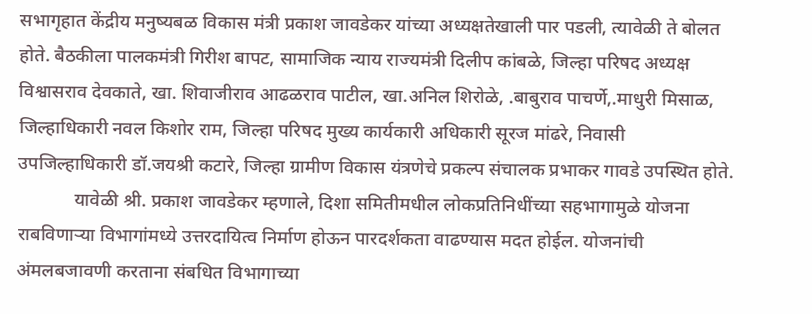सभागृहात केंद्रीय मनुष्यबळ विकास मंत्री प्रकाश जावडेकर यांच्या अध्यक्षतेखाली पार पडली, त्यावेळी ते बोलत होते. बैठकीला पालकमंत्री गिरीश बापट, सामाजिक न्याय राज्यमंत्री दिलीप कांबळे, जिल्हा परिषद अध्यक्ष विश्वासराव देवकाते, खा. शिवाजीराव आढळराव पाटील, खा.अनिल शिरोळे, .बाबुराव पाचर्णे,.माधुरी मिसाळ, जिल्हाधिकारी नवल किशोर राम, जिल्हा परिषद मुख्य कार्यकारी अधिकारी सूरज मांढरे, निवासी उपजिल्हाधिकारी डॉ.जयश्री कटारे, जिल्हा ग्रामीण विकास यंत्रणेचे प्रकल्प संचालक प्रभाकर गावडे उपस्थित होते.
            यावेळी श्री. प्रकाश जावडेकर म्हणाले, दिशा समितीमधील लोकप्रतिनिधींच्या सहभागामुळे योजना राबविणाऱ्या विभागांमध्ये उत्तरदायित्व निर्माण होऊन पारदर्शकता वाढण्यास मदत होईल. योजनांची अंमलबजावणी करताना संबधित विभागाच्या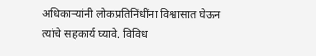अधिकाऱ्यांनी लोकप्रतिनिंधींना विश्वासात घेऊन त्यांचे सहकार्य घ्यावे. विविध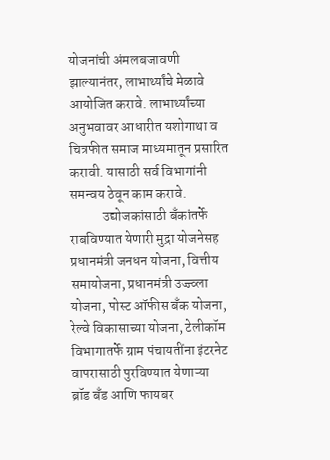योजनांची अंमलबजावणी झाल्यानंतर, लाभार्थ्यांचे मेळावे आयोजित करावे. लाभार्थ्यांच्या अनुभवावर आधारीत यशोगाथा व चित्रफीत समाज माध्यमातून प्रसारित करावी. यासाठी सर्व विभागांनी समन्वय ठेवून काम करावे.
            उद्योजकांसाठी बँकांतर्फे राबविण्यात येणारी मुद्रा योजनेसह प्रधानमंत्री जनधन योजना, वित्तीय समायोजना, प्रधानमंत्री उज्ज्व्ला योजना, पोस्ट ऑफीस बँक योजना, रेल्वे विकासाच्या योजना, टेलीकॉम विभागातर्फे ग्राम पंचायतींना इंटरनेट वापरासाठी पुरविण्यात येणाऱ्या  ब्रॉड बँड आणि फायबर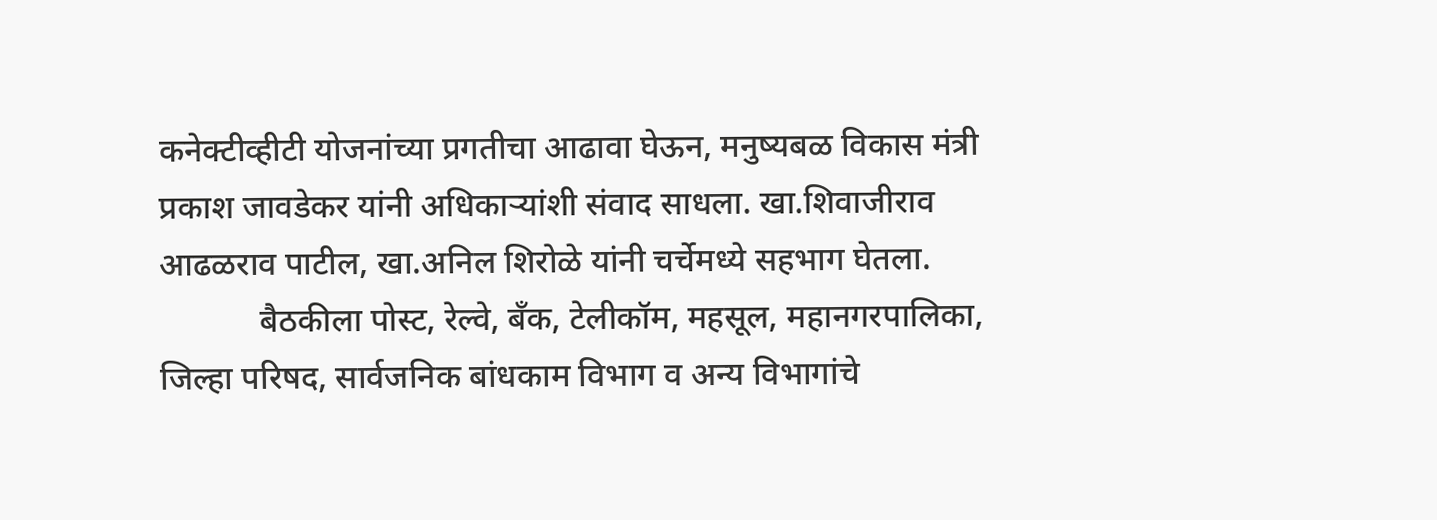कनेक्टीव्हीटी योजनांच्या प्रगतीचा आढावा घेऊन, मनुष्यबळ विकास मंत्री प्रकाश जावडेकर यांनी अधिकाऱ्यांशी संवाद साधला. खा.शिवाजीराव आढळराव पाटील, खा.अनिल शिरोळे यांनी चर्चेमध्ये सहभाग घेतला.
            बैठकीला पोस्ट, रेल्वे, बँक, टेलीकॉम, महसूल, महानगरपालिका, जिल्हा परिषद, सार्वजनिक बांधकाम विभाग व अन्य विभागांचे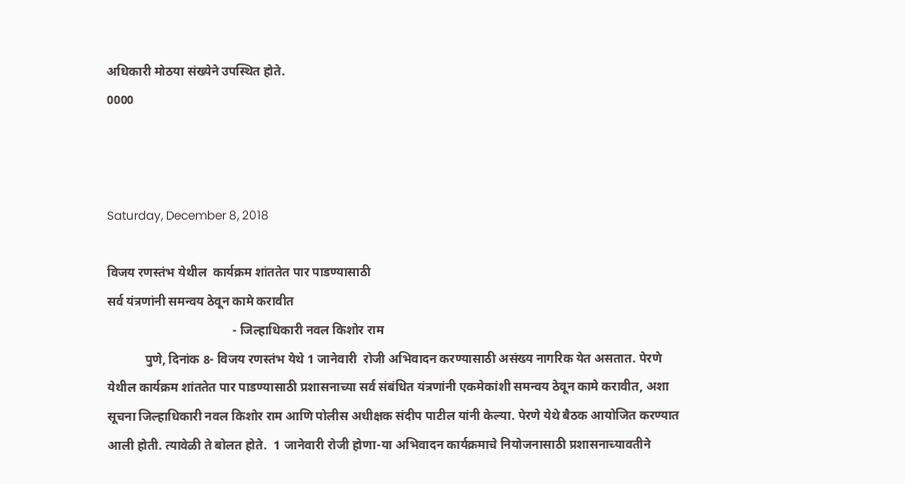अधिकारी मोठया संख्येने उपस्थित होते.
0000



Saturday, December 8, 2018

विजय रणस्‍तंभ येथील  कार्यक्रम शांततेत पार पाडण्‍यासाठी
सर्व यंत्रणांनी समन्वय ठेवून कामे करावीत
                                        - जिल्‍हाधिकारी नवल किशोर राम
            पुणे, दिनांक 8- विजय रणस्‍तंभ येथे 1 जानेवारी  रोजी अभिवादन करण्‍यासाठी असंख्‍य नागरिक येत असतात. पेरणे येथील कार्यक्रम शांततेत पार पाडण्‍यासाठी प्रशासनाच्या सर्व संबंधित यंत्रणांनी एकमेकांशी समन्वय ठेवून कामे करावीत, अशा सूचना जिल्‍हाधिकारी नवल किशोर राम आणि पोलीस अधीक्षक संदीप पाटील यांनी केल्या. पेरणे येथे बैठक आयोजित करण्यात आली होती. त्‍यावेळी ते बोलत होते.  1 जानेवारी रोजी होणा-या अभिवादन कार्यक्रमाचे नियोजनासाठी प्रशासनाच्‍यावतीने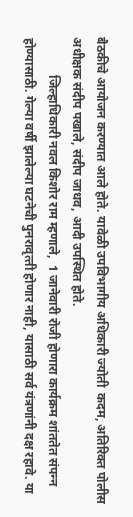बैठकीचे आयोजन करण्‍यात आले होते. यावेळी उपविभागीय अधिकारी ज्‍योती  कदम, अतिरिक्‍त पोलीस अधीक्षक संदीप पखाले, संदीप जाधव, आदी उपस्थित होते.
            जिल्‍हाधिकारी नवल किशोर राम म्‍हणाले,  1 जानेवारी रोजी होणारा कार्यक्रम शांततेत संपन्‍न होण्यासाठी. गेल्‍या वर्षी झालेल्‍या घटनेची पुनरावृत्‍ती होणार नाही, यासाठी सर्व यंत्रणांनी दक्ष रहावे. या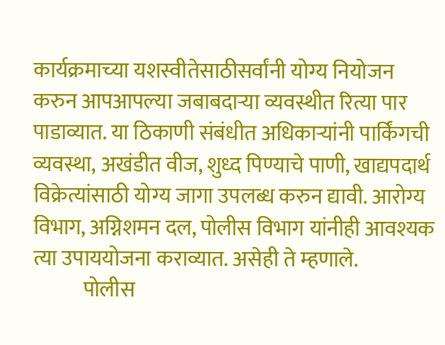कार्यक्रमाच्‍या यशस्‍वीतेसाठीसर्वांनी योग्य नियोजन करुन आपआपल्या जबाबदाऱ्या व्यवस्थीत रित्या पार पाडाव्यात. या ठिकाणी संबंधीत अधिकाऱ्यांनी पार्किंगची व्यवस्था, अखंडीत वीज, शुध्द पिण्याचे पाणी, खाद्यपदार्थ विक्रेत्यांसाठी योग्य जागा उपलब्ध करुन द्यावी. आरोग्य विभाग, अग्निशमन दल, पोलीस विभाग यांनीही आवश्यक त्या उपाययोजना कराव्यात. असेही ते म्‍हणाले.
            पोलीस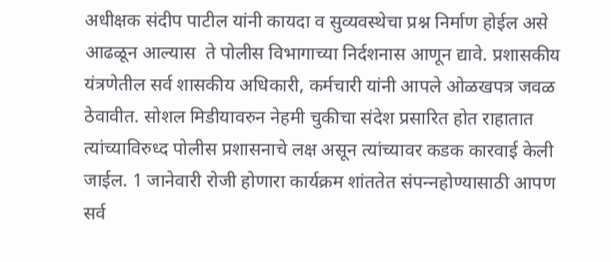अधीक्षक संदीप पाटील यांनी कायदा व सुव्यवस्थेचा प्रश्न निर्माण होईल असे आढळून आल्यास  ते पोलीस विभागाच्या निर्दशनास आणून द्यावे. प्रशासकीय यंत्रणेतील सर्व शासकीय अधिकारी, कर्मचारी यांनी आपले ओळखपत्र जवळ ठेवावीत. सोशल मिडीयावरुन नेहमी चुकीचा संदेश प्रसारित होत राहातात त्यांच्याविरुध्‍द पोलीस प्रशासनाचे लक्ष असून त्‍यांच्‍यावर कडक कारवाई केली जाईल. 1 जानेवारी रोजी होणारा कार्यक्रम शांततेत संपन्‍नहोण्यासाठी आपण सर्व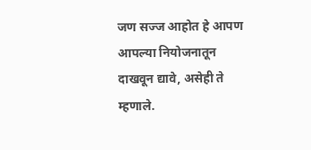जण सज्ज आहोत हे आपण आपल्या नियोजनातून दाखवून द्यावे, असेही ते म्हणाले.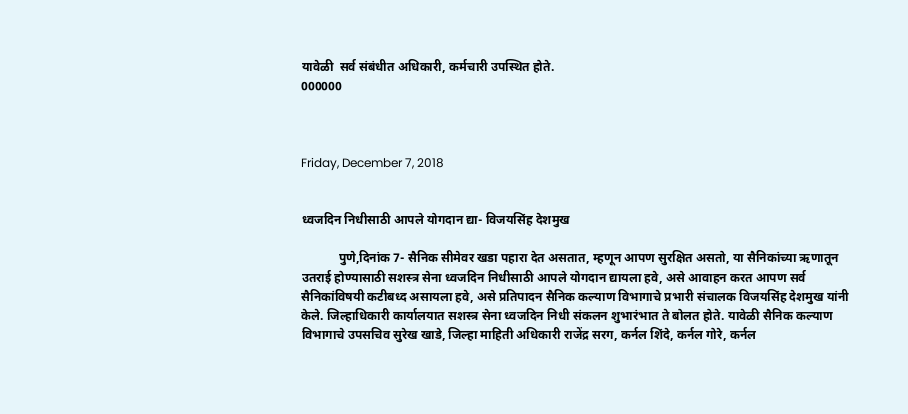यावेळी  सर्व संबंधीत अधिकारी, कर्मचारी उपस्थित होते.
000000



Friday, December 7, 2018


ध्‍वजदिन निधीसाठी आपले योगदान द्या- विजयसिंह देशमुख

            पुणे,दिनांक 7- सैनिक सीमेवर खडा पहारा देत असतात, म्‍हणून आपण सुरक्षित असतो, या सैनिकांच्‍या ऋणातून उतराई होण्‍यासाठी सशस्‍त्र सेना ध्‍वजदिन निधीसाठी आपले योगदान द्यायला हवे, असे आवाहन करत आपण सर्व सैनिकांविषयी कटीबध्‍द असायला हवे, असे प्रतिपादन सैनिक कल्‍याण विभागाचे प्रभारी संचालक विजयसिंह देशमुख यांनी केले. जिल्‍हाधिकारी कार्यालयात सशस्‍त्र सेना ध्‍वजदिन निधी संकलन शुभारंभात ते बोलत होते. यावेळी सैनिक कल्‍याण विभागाचे उपसचिव सुरेख खाडे, जिल्‍हा माहिती अधिकारी राजेंद्र सरग, कर्नल शिंदे, कर्नल गोरे, कर्नल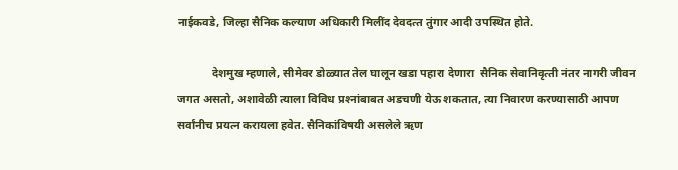नाईकवडे, जिल्‍हा सैनिक कल्‍याण अधिकारी मिलींद देवदत्‍त तुंगार आदी उपस्थित होते.

            देशमुख म्‍हणाले, सीमेवर डोळ्यात तेल घालून खडा पहारा देणारा  सैनिक सेवानिवृत्‍ती नंतर नागरी जीवन जगत असतो, अशावेळी त्‍याला विविध प्रश्‍नांबाबत अडचणी येऊ शकतात, त्‍या निवारण करण्‍यासाठी आपण सर्वांनीच प्रयत्‍न करायला हवेत. सैनिकांविषयी असलेले ऋण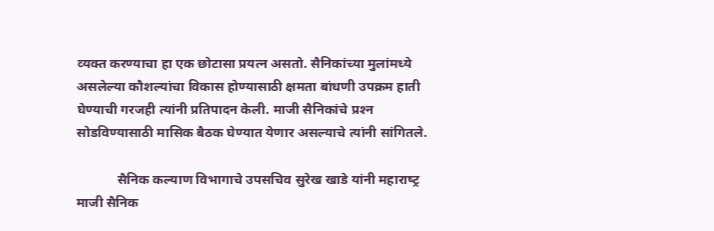व्‍यक्‍त करण्‍याचा हा एक छोटासा प्रयत्‍न असतो. सैनिकांच्‍या मुलांमध्‍ये असलेल्‍या कौशल्‍यांचा विकास होण्‍यासाठी क्षमता बांधणी उपक्रम हाती घेण्‍याची गरजही त्‍यांनी प्रतिपादन केली. माजी सैनिकांचे प्रश्‍न सोडविण्‍यासाठी मासिक बैठक घेण्‍यात येणार असल्‍याचे त्‍यांनी सांगितले.

            सैनिक कल्‍याण विभागाचे उपसचिव सुरेख खाडे यांनी महाराष्‍ट्र माजी सैनिक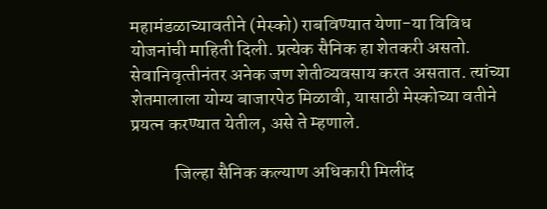महामंडळाच्‍यावतीने (मेस्‍को) राबविण्‍यात येणा-या विविध योजनांची माहिती दिली. प्रत्‍येक सैनिक हा शेतकरी असतो. सेवानिवृत्‍तीनंतर अनेक जण शेतीव्‍यवसाय करत असतात. त्‍यांच्‍या शेतमालाला योग्‍य बाजारपेठ मिळावी, यासाठी मेस्‍कोच्‍या वतीने प्रयत्‍न करण्‍यात येतील, असे ते म्‍हणाले.

            जिल्‍हा सैनिक कल्‍याण अधिकारी मिलींद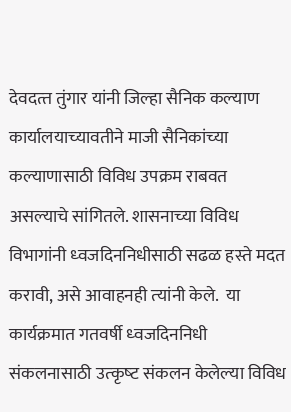देवदत्‍त तुंगार यांनी जिल्‍हा सैनिक कल्‍याण कार्यालयाच्‍यावतीने माजी सैनिकांच्‍या कल्‍याणासाठी विविध उपक्रम राबवत असल्‍याचे सांगितले. शासनाच्‍या विविध विभागांनी ध्‍वजदिननिधीसाठी सढळ हस्‍ते मदत करावी, असे आवाहनही त्‍यांनी केले.  या कार्यक्रमात गतवर्षी ध्‍वजदिननिधी संकलनासाठी उत्‍कृष्‍ट संकलन केलेल्‍या विविध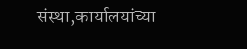संस्‍था,कार्यालयांच्‍या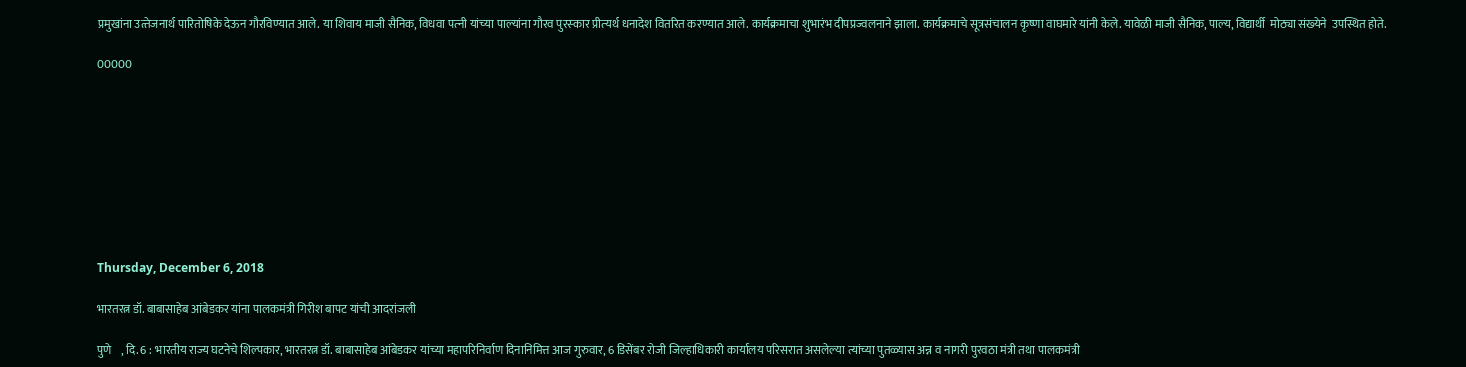प्रमुखांना उत्‍तेजनार्थ पारितोषिके देऊन गौरविण्‍यात आले. या शिवाय माजी सैनिक, विधवा पत्‍नी यांच्‍या पाल्‍यांना गौरव पुरस्‍कार प्रीत्‍यर्थ धनादेश वितरित करण्‍यात आले. कार्यक्रमाचा शुभारंभ दीपप्रज्‍वलनाने झाला. कार्यक्रमाचे सूत्रसंचालन कृष्‍णा वाघमारे यांनी केले. यावेळी माजी सैनिक, पाल्‍य, विद्यार्थी  मोठ्या संख्‍येने  उपस्थित होते.

00000









Thursday, December 6, 2018

भारतरत्न डॉ. बाबासाहेब आंबेडकर यांना पालकमंत्री गिरीश बापट यांची आदरांजली

पुणे    , दि. 6 : भारतीय राज्य घटनेचे शिल्पकार, भारतरत्न डॉ. बाबासाहेब आंबेडकर यांच्या महापरिनिर्वाण दिनानिमित्त आज गुरुवार, 6 डिसेंबर रोजी जिल्हाधिकारी कार्यालय परिसरात असलेल्या त्यांच्या पुतळ्यास अन्न व नागरी पुरवठा मंत्री तथा पालकमंत्री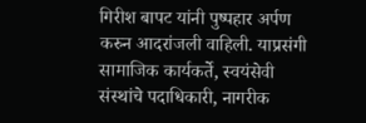गिरीश बापट यांनी पुष्पहार अर्पण करुन आदरांजली वाहिली. याप्रसंगी सामाजिक कार्यकर्ते, स्वयंसेवी संस्थांचे पदाधिकारी, नागरीक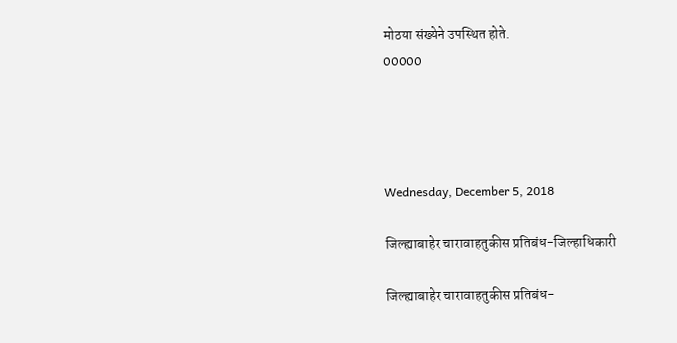मोठया संख्येने उपस्थित होते.
00000




Wednesday, December 5, 2018

जिल्ह्याबाहेर चारावाहतुकीस प्रतिबंध-जिल्हाधिकारी

जिल्ह्याबाहेर चारावाहतुकीस प्रतिबंध-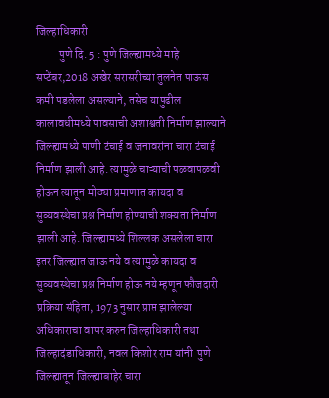जिल्हाधिकारी
          पुणे दि. 5 : पुणे जिल्ह्यामध्ये माहे सप्टेंबर,2018 अखेर सरासरीच्या तुलनेत पाऊस कमी पडलेला असल्याने, तसेच यापुढील कालावधीमध्ये पावसाची अशाश्वती निर्माण झाल्याने जिल्ह्यामध्ये पाणी टंचाई व जनावरांना चारा टंचाई निर्माण झाली आहे. त्यामुळे चाऱ्याची पळवापळवी होऊन त्यातून मोठ्या प्रमाणात कायदा व सुव्यवस्थेचा प्रश्न निर्माण होण्याची शक्यता निर्माण झाली आहे. जिल्ह्यामध्ये शिल्लक असलेला चारा इतर जिल्ह्यात जाऊ नये व त्यामुळे कायदा व सुव्यवस्थेचा प्रश्न निर्माण होऊ नये म्हणून फौजदारी प्रक्रिया संहिता, 1973 नुसार प्राप्त झालेल्या अधिकाराचा वापर करुन जिल्हाधिकारी तथा जिल्हादंडाधिकारी, नवल किशोर राम यांनी  पुणे जिल्ह्यातून जिल्ह्याबाहेर चारा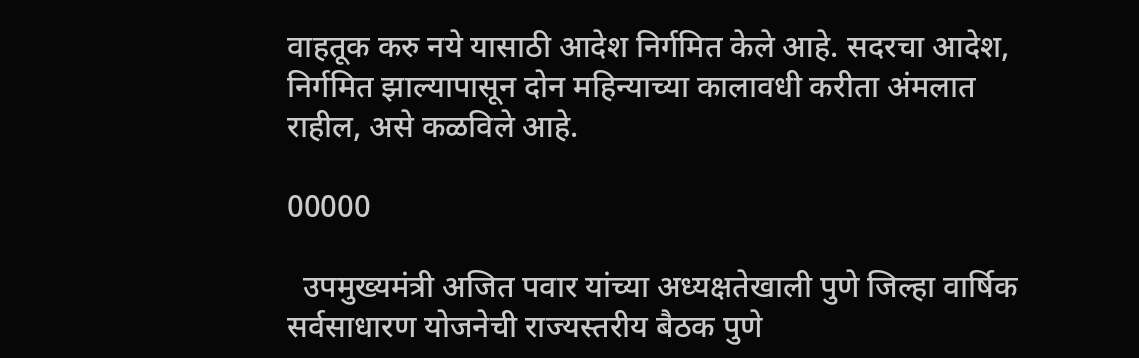वाहतूक करु नये यासाठी आदेश निर्गमित केले आहे. सदरचा आदेश, निर्गमित झाल्यापासून दोन महिन्याच्या कालावधी करीता अंमलात राहील, असे कळविले आहे.

00000

  उपमुख्यमंत्री अजित पवार यांच्या अध्यक्षतेखाली पुणे जिल्हा वार्षिक सर्वसाधारण योजनेची राज्यस्तरीय बैठक पुणे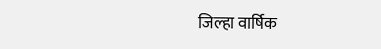जिल्हा वार्षिक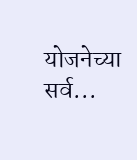योजनेच्या सर्व...